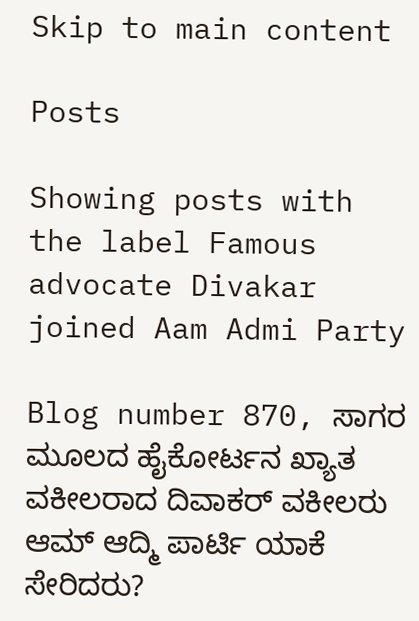Skip to main content

Posts

Showing posts with the label Famous advocate Divakar joined Aam Admi Party

Blog number 870, ಸಾಗರ ಮೂಲದ ಹೈಕೋರ್ಟನ ಖ್ಯಾತ ವಕೀಲರಾದ ದಿವಾಕರ್ ವಕೀಲರು ಆಮ್ ಆದ್ಮಿ ಪಾರ್ಟಿ ಯಾಕೆ ಸೇರಿದರು?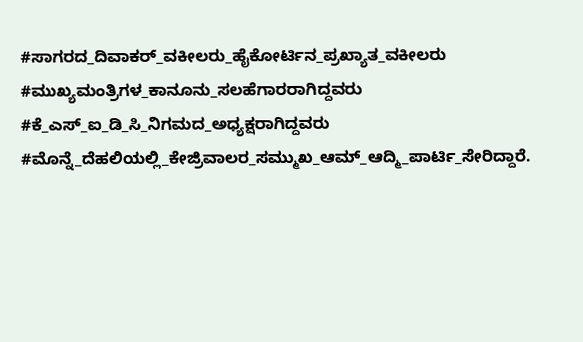#ಸಾಗರದ_ದಿವಾಕರ್_ವಕೀಲರು_ಹೈಕೋರ್ಟಿನ_ಪ್ರಖ್ಯಾತ_ವಕೀಲರು #ಮುಖ್ಯಮಂತ್ರಿಗಳ_ಕಾನೂನು_ಸಲಹೆಗಾರರಾಗಿದ್ದವರು #ಕೆ_ಎಸ್_ಐ_ಡಿ_ಸಿ_ನಿಗಮದ_ಅಧ್ಯಕ್ಷರಾಗಿದ್ದವರು #ಮೊನ್ನೆ_ದೆಹಲಿಯಲ್ಲಿ_ಕೇಜ್ರಿವಾಲರ_ಸಮ್ಮುಖ_ಆಮ್_ಆದ್ಮಿ_ಪಾರ್ಟಿ_ಸೇರಿದ್ದಾರೆ.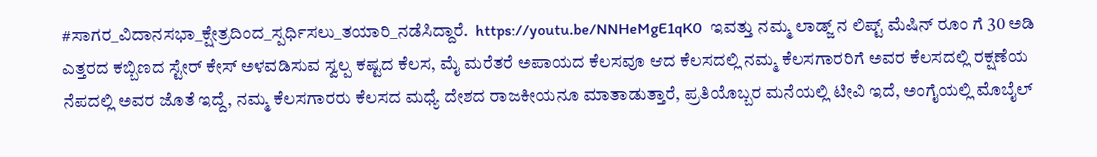#ಸಾಗರ_ವಿದಾನಸಭಾ_ಕ್ಷೇತ್ರದಿಂದ_ಸ್ಪರ್ಧಿಸಲು_ತಯಾರಿ_ನಡೆಸಿದ್ದಾರೆ.  https://youtu.be/NNHeMgE1qK0  ಇವತ್ತು ನಮ್ಮ ಲಾಡ್ಜ್ ನ ಲಿಪ್ಟ್ ಮೆಷಿನ್ ರೂಂ ಗೆ 30 ಅಡಿ ಎತ್ತರದ ಕಬ್ಬಿಣದ ಸ್ಟೇರ್ ಕೇಸ್ ಅಳವಡಿಸುವ ಸ್ವಲ್ಪ ಕಷ್ಟದ ಕೆಲಸ, ಮೈ ಮರೆತರೆ ಅಪಾಯದ ಕೆಲಸವೂ ಆದ ಕೆಲಸದಲ್ಲಿ ನಮ್ಮ ಕೆಲಸಗಾರರಿಗೆ ಅವರ ಕೆಲಸದಲ್ಲಿ ರಕ್ಷಣೆಯ ನೆಪದಲ್ಲಿ ಅವರ ಜೊತೆ ಇದ್ದೆ, ನಮ್ಮ ಕೆಲಸಗಾರರು ಕೆಲಸದ ಮಧ್ಯೆ ದೇಶದ ರಾಜಕೀಯನೂ ಮಾತಾಡುತ್ತಾರೆ, ಪ್ರತಿಯೊಬ್ಬರ ಮನೆಯಲ್ಲಿ ಟೀವಿ ಇದೆ, ಅಂಗೈಯಲ್ಲಿ ಮೊಬೈಲ್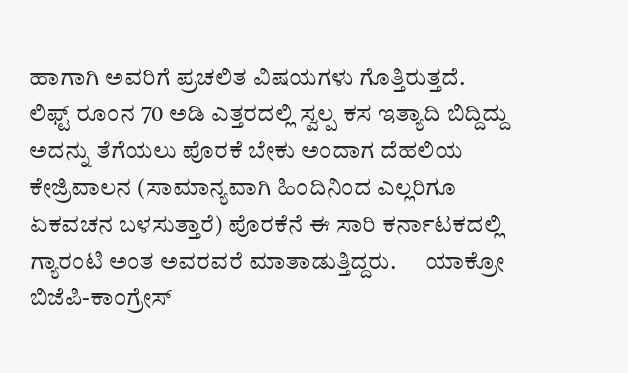ಹಾಗಾಗಿ ಅವರಿಗೆ ಪ್ರಚಲಿತ ವಿಷಯಗಳು ಗೊತ್ತಿರುತ್ತದೆ.     ಲಿಫ್ಟ್ ರೂಂನ 70 ಅಡಿ ಎತ್ತರದಲ್ಲಿ ಸ್ವಲ್ಪ ಕಸ ಇತ್ಯಾದಿ ಬಿದ್ದಿದ್ದು ಅದನ್ನು ತೆಗೆಯಲು ಪೊರಕೆ ಬೇಕು ಅಂದಾಗ ದೆಹಲಿಯ ಕೇಜ್ರಿವಾಲನ (ಸಾಮಾನ್ಯವಾಗಿ ಹಿಂದಿನಿಂದ ಎಲ್ಲರಿಗೂ ಏಕವಚನ ಬಳಸುತ್ತಾರೆ) ಪೊರಕೆನೆ ಈ ಸಾರಿ ಕರ್ನಾಟಕದಲ್ಲಿ ಗ್ಯಾರಂಟಿ ಅಂತ ಅವರವರೆ ಮಾತಾಡುತ್ತಿದ್ದರು.      ಯಾಕ್ರೋ ಬಿಜೆಪಿ-ಕಾಂಗ್ರೇಸ್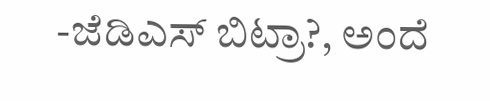-ಜೆಡಿಎಸ್ ಬಿಟ್ರಾ?, ಅಂದೆ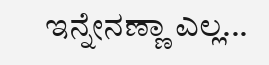ಇನ್ನೇನಣ್ಣಾ ಎಲ್ಲ...